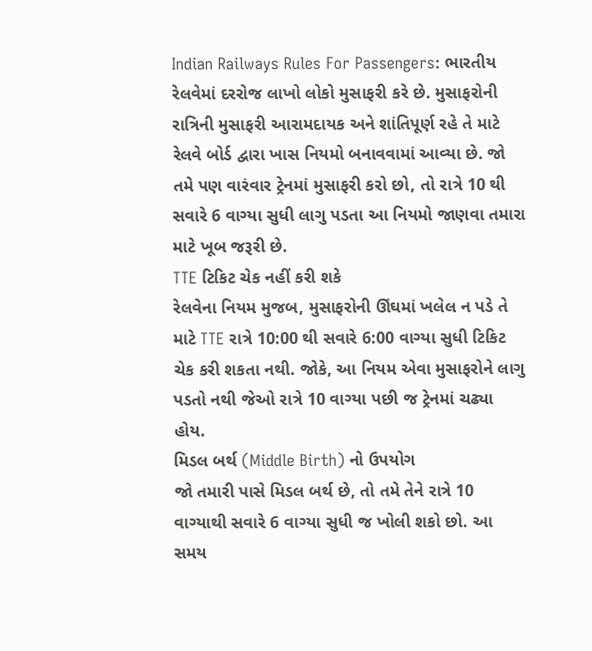Indian Railways Rules For Passengers: ભારતીય રેલવેમાં દરરોજ લાખો લોકો મુસાફરી કરે છે. મુસાફરોની રાત્રિની મુસાફરી આરામદાયક અને શાંતિપૂર્ણ રહે તે માટે રેલવે બોર્ડ દ્વારા ખાસ નિયમો બનાવવામાં આવ્યા છે. જો તમે પણ વારંવાર ટ્રેનમાં મુસાફરી કરો છો, તો રાત્રે 10 થી સવારે 6 વાગ્યા સુધી લાગુ પડતા આ નિયમો જાણવા તમારા માટે ખૂબ જરૂરી છે.
TTE ટિકિટ ચેક નહીં કરી શકે
રેલવેના નિયમ મુજબ, મુસાફરોની ઊંઘમાં ખલેલ ન પડે તે માટે TTE રાત્રે 10:00 થી સવારે 6:00 વાગ્યા સુધી ટિકિટ ચેક કરી શકતા નથી. જોકે, આ નિયમ એવા મુસાફરોને લાગુ પડતો નથી જેઓ રાત્રે 10 વાગ્યા પછી જ ટ્રેનમાં ચઢ્યા હોય.
મિડલ બર્થ (Middle Birth) નો ઉપયોગ
જો તમારી પાસે મિડલ બર્થ છે, તો તમે તેને રાત્રે 10 વાગ્યાથી સવારે 6 વાગ્યા સુધી જ ખોલી શકો છો. આ સમય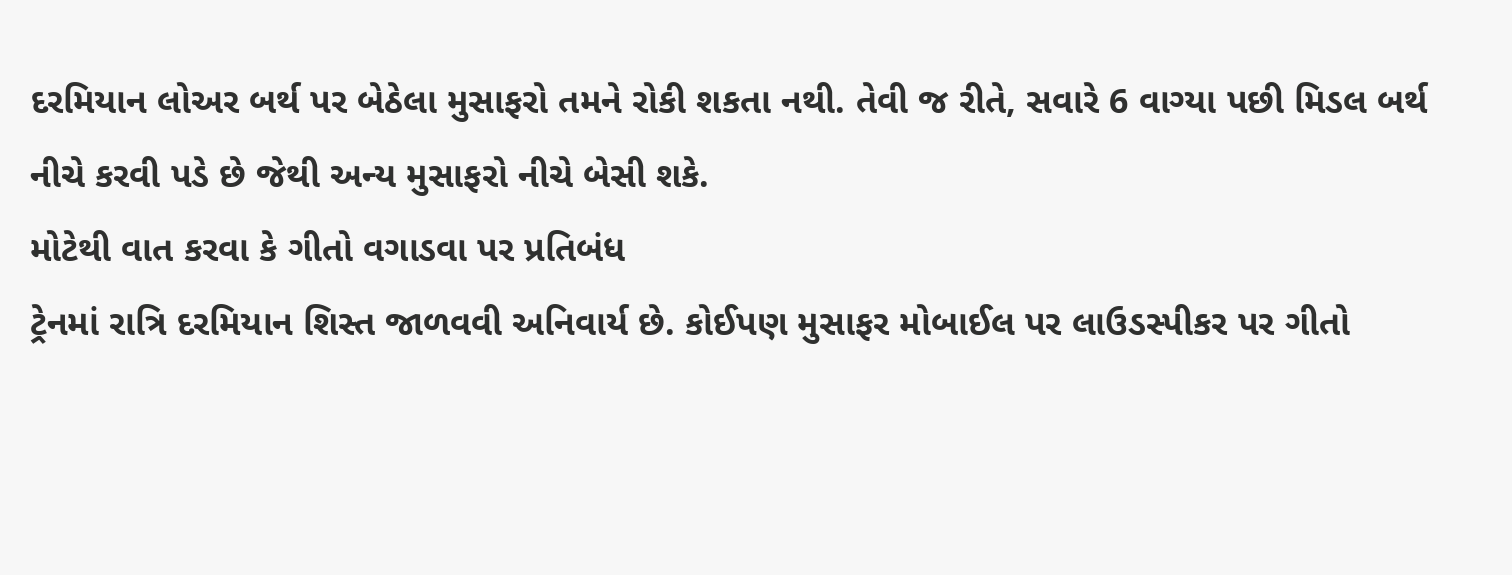દરમિયાન લોઅર બર્થ પર બેઠેલા મુસાફરો તમને રોકી શકતા નથી. તેવી જ રીતે, સવારે 6 વાગ્યા પછી મિડલ બર્થ નીચે કરવી પડે છે જેથી અન્ય મુસાફરો નીચે બેસી શકે.
મોટેથી વાત કરવા કે ગીતો વગાડવા પર પ્રતિબંધ
ટ્રેનમાં રાત્રિ દરમિયાન શિસ્ત જાળવવી અનિવાર્ય છે. કોઈપણ મુસાફર મોબાઈલ પર લાઉડસ્પીકર પર ગીતો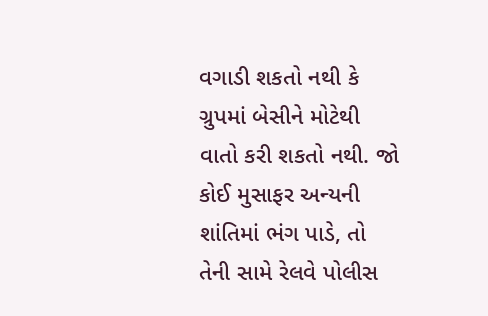વગાડી શકતો નથી કે ગ્રુપમાં બેસીને મોટેથી વાતો કરી શકતો નથી. જો કોઈ મુસાફર અન્યની શાંતિમાં ભંગ પાડે, તો તેની સામે રેલવે પોલીસ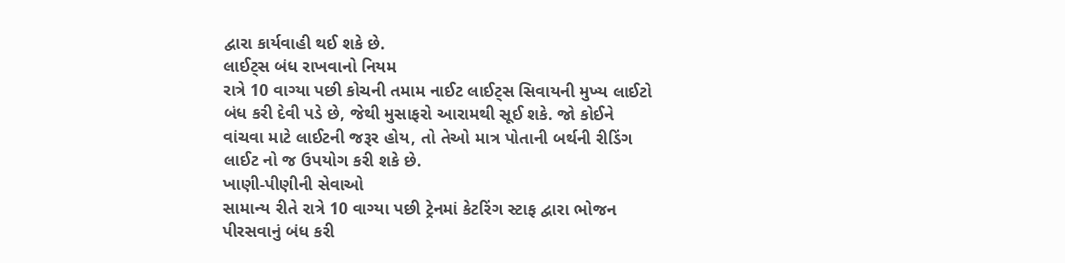દ્વારા કાર્યવાહી થઈ શકે છે.
લાઈટ્સ બંધ રાખવાનો નિયમ
રાત્રે 10 વાગ્યા પછી કોચની તમામ નાઈટ લાઈટ્સ સિવાયની મુખ્ય લાઈટો બંધ કરી દેવી પડે છે, જેથી મુસાફરો આરામથી સૂઈ શકે. જો કોઈને વાંચવા માટે લાઈટની જરૂર હોય, તો તેઓ માત્ર પોતાની બર્થની રીડિંગ લાઈટ નો જ ઉપયોગ કરી શકે છે.
ખાણી-પીણીની સેવાઓ
સામાન્ય રીતે રાત્રે 10 વાગ્યા પછી ટ્રેનમાં કેટરિંગ સ્ટાફ દ્વારા ભોજન પીરસવાનું બંધ કરી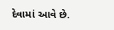દેવામાં આવે છે.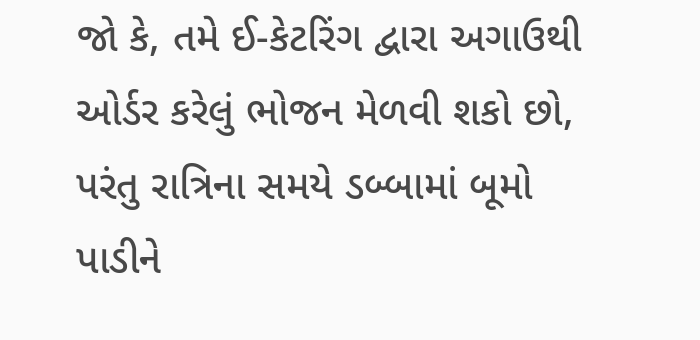જો કે, તમે ઈ-કેટરિંગ દ્વારા અગાઉથી ઓર્ડર કરેલું ભોજન મેળવી શકો છો, પરંતુ રાત્રિના સમયે ડબ્બામાં બૂમો પાડીને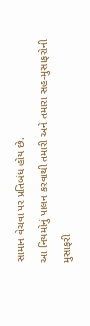સામાન વેચવા પર પ્રતિબંધ હોય છે.
આ નિયમોનું પાલન કરવાથી તમારી અને તમારા સહ-મુસાફરોની મુસાફરી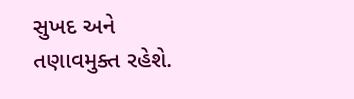સુખદ અને તણાવમુક્ત રહેશે.